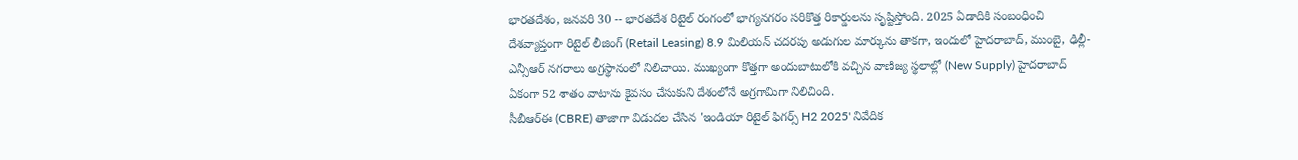భారతదేశం, జనవరి 30 -- భారతదేశ రిటైల్ రంగంలో భాగ్యనగరం సరికొత్త రికార్డులను సృష్టిస్తోంది. 2025 ఏడాదికి సంబంధించి దేశవ్యాప్తంగా రిటైల్ లీజింగ్ (Retail Leasing) 8.9 మిలియన్ చదరపు అడుగుల మార్కును తాకగా, ఇందులో హైదరాబాద్, ముంబై, ఢిల్లీ-ఎన్సీఆర్ నగరాలు అగ్రస్థానంలో నిలిచాయి. ముఖ్యంగా కొత్తగా అందుబాటులోకి వచ్చిన వాణిజ్య స్థలాల్లో (New Supply) హైదరాబాద్ ఏకంగా 52 శాతం వాటాను కైవసం చేసుకుని దేశంలోనే అగ్రగామిగా నిలిచింది.
సీబీఆర్ఈ (CBRE) తాజాగా విడుదల చేసిన 'ఇండియా రిటైల్ ఫిగర్స్ H2 2025' నివేదిక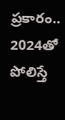ప్రకారం.. 2024తో పోలిస్తే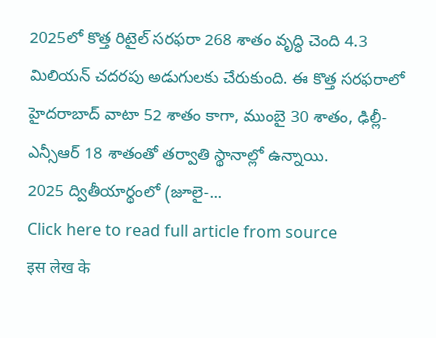2025లో కొత్త రిటైల్ సరఫరా 268 శాతం వృద్ధి చెంది 4.3 మిలియన్ చదరపు అడుగులకు చేరుకుంది. ఈ కొత్త సరఫరాలో హైదరాబాద్ వాటా 52 శాతం కాగా, ముంబై 30 శాతం, ఢిల్లీ-ఎన్సీఆర్ 18 శాతంతో తర్వాతి స్థానాల్లో ఉన్నాయి.
2025 ద్వితీయార్థంలో (జూలై-...
Click here to read full article from source
इस लेख के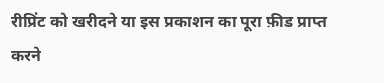रीप्रिंट को खरीदने या इस प्रकाशन का पूरा फ़ीड प्राप्त करने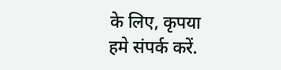के लिए, कृपया
हमे संपर्क करें.